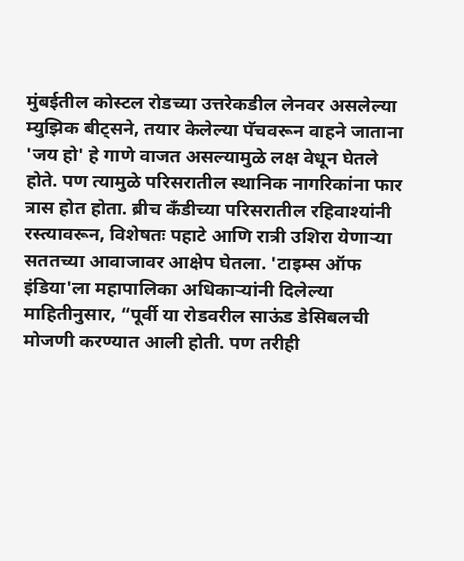मुंबईतील कोस्टल रोडच्या उत्तरेकडील लेनवर असलेल्या म्युझिक बीट्सने, तयार केलेल्या पॅचवरून वाहने जाताना 'जय हो' हे गाणे वाजत असल्यामुळे लक्ष वेधून घेतले होते. पण त्यामुळे परिसरातील स्थानिक नागरिकांना फार त्रास होत होता. ब्रीच कँडीच्या परिसरातील रहिवाश्यांनी रस्त्यावरून, विशेषतः पहाटे आणि रात्री उशिरा येणाऱ्या सततच्या आवाजावर आक्षेप घेतला. 'टाइम्स ऑफ इंडिया'ला महापालिका अधिकाऱ्यांनी दिलेल्या माहितीनुसार, “पूर्वी या रोडवरील साऊंड डेसिबलची मोजणी करण्यात आली होती. पण तरीही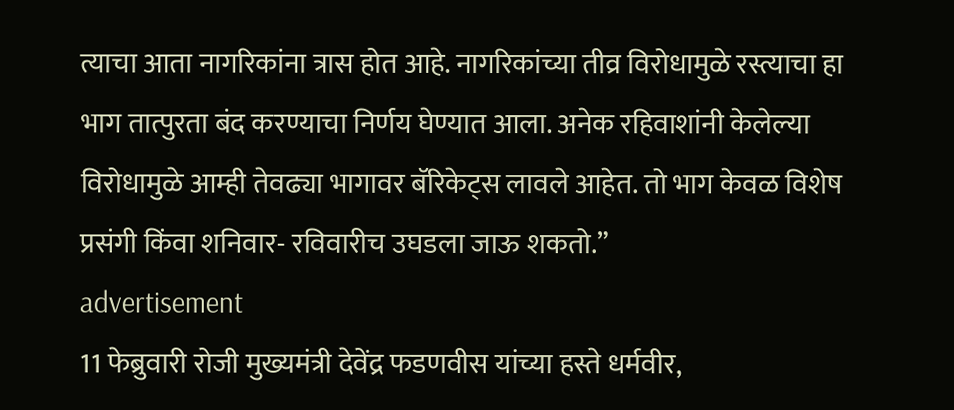त्याचा आता नागरिकांना त्रास होत आहे. नागरिकांच्या तीव्र विरोधामुळे रस्त्याचा हा भाग तात्पुरता बंद करण्याचा निर्णय घेण्यात आला. अनेक रहिवाशांनी केलेल्या विरोधामुळे आम्ही तेवढ्या भागावर बॅरिकेट्स लावले आहेत. तो भाग केवळ विशेष प्रसंगी किंवा शनिवार- रविवारीच उघडला जाऊ शकतो.”
advertisement
11 फेब्रुवारी रोजी मुख्यमंत्री देवेंद्र फडणवीस यांच्या हस्ते धर्मवीर,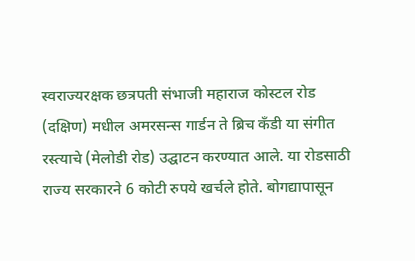स्वराज्यरक्षक छत्रपती संभाजी महाराज कोस्टल रोड (दक्षिण) मधील अमरसन्स गार्डन ते ब्रिच कँडी या संगीत रस्त्याचे (मेलोडी रोड) उद्घाटन करण्यात आले. या रोडसाठी राज्य सरकारने 6 कोटी रुपये खर्चले होते. बोगद्यापासून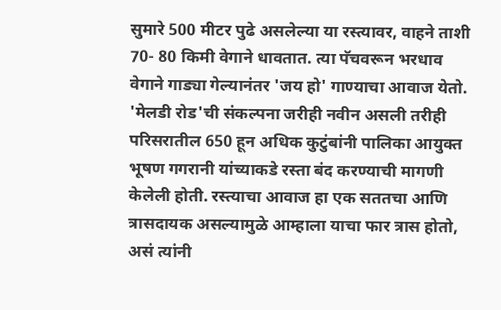सुमारे 500 मीटर पुढे असलेल्या या रस्त्यावर, वाहने ताशी 70- 80 किमी वेगाने धावतात. त्या पॅचवरून भरधाव वेगाने गाड्या गेल्यानंतर 'जय हो' गाण्याचा आवाज येतो. 'मेलडी रोड'ची संकल्पना जरीही नवीन असली तरीही परिसरातील 650 हून अधिक कुटुंबांनी पालिका आयुक्त भूषण गगरानी यांच्याकडे रस्ता बंद करण्याची मागणी केलेली होती. रस्त्याचा आवाज हा एक सततचा आणि त्रासदायक असल्यामुळे आम्हाला याचा फार त्रास होतो, असं त्यांनी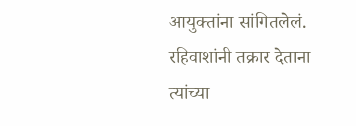आयुक्तांना सांगितलेलं. रहिवाशांनी तक्रार देताना त्यांच्या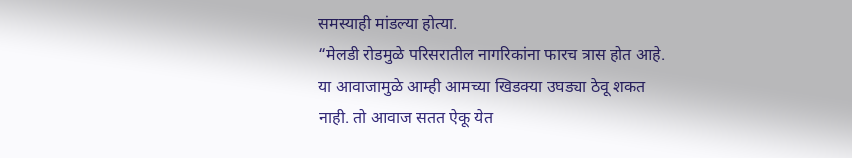समस्याही मांडल्या होत्या.
“मेलडी रोडमुळे परिसरातील नागरिकांना फारच त्रास होत आहे. या आवाजामुळे आम्ही आमच्या खिडक्या उघड्या ठेवू शकत नाही. तो आवाज सतत ऐकू येत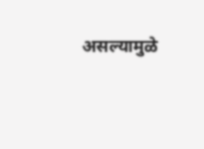असल्यामुळे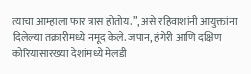त्याचा आम्हाला फार त्रास होतोय.”, असे रहिवाशांनी आयुक्तांना दिलेल्या तक्रारीमध्ये नमूद केले. जपान, हंगेरी आणि दक्षिण कोरियासारख्या देशांमध्ये मेलडी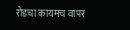रोडचा कायमच वापर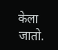केला जातो.